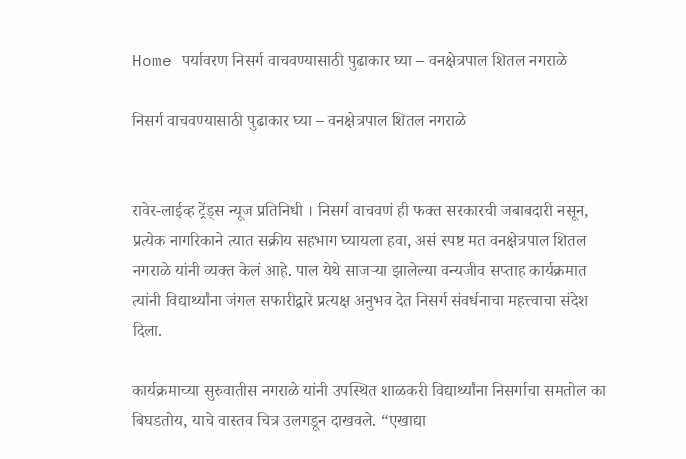Home पर्यावरण निसर्ग वाचवण्यासाठी पुढाकार घ्या – वनक्षेत्रपाल शितल नगराळे

निसर्ग वाचवण्यासाठी पुढाकार घ्या – वनक्षेत्रपाल शितल नगराळे


रावेर-लाईव्ह ट्रेंड्स न्यूज प्रतिनिधी । निसर्ग वाचवणं ही फक्त सरकारची जबाबदारी नसून, प्रत्येक नागरिकाने त्यात सक्रीय सहभाग घ्यायला हवा, असं स्पष्ट मत वनक्षेत्रपाल शितल नगराळे यांनी व्यक्त केलं आहे. पाल येथे साजऱ्या झालेल्या वन्यजीव सप्ताह कार्यक्रमात त्यांनी विद्यार्थ्यांना जंगल सफारीद्वारे प्रत्यक्ष अनुभव देत निसर्ग संवर्धनाचा महत्त्वाचा संदेश दिला.

कार्यक्रमाच्या सुरुवातीस नगराळे यांनी उपस्थित शाळकरी विद्यार्थ्यांना निसर्गाचा समतोल का बिघडतोय, याचे वास्तव चित्र उलगडून दाखवले. “एखाद्या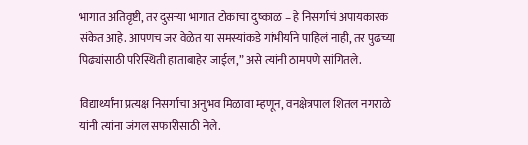भागात अतिवृष्टी, तर दुसऱ्या भागात टोकाचा दुष्काळ – हे निसर्गाचं अपायकारक संकेत आहे. आपणच जर वेळेत या समस्यांकडे गांभीर्याने पाहिलं नाही, तर पुढच्या पिढ्यांसाठी परिस्थिती हाताबाहेर जाईल,” असे त्यांनी ठामपणे सांगितले.

विद्यार्थ्यांना प्रत्यक्ष निसर्गाचा अनुभव मिळावा म्हणून, वनक्षेत्रपाल शितल नगराळे यांनी त्यांना जंगल सफारीसाठी नेले.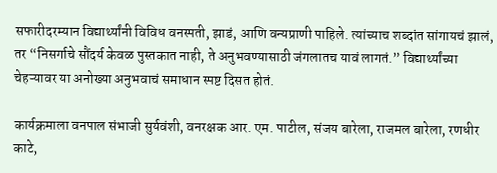सफारीदरम्यान विद्यार्थ्यांनी विविध वनस्पती, झाडं, आणि वन्यप्राणी पाहिले. त्यांच्याच शब्दांत सांगायचं झालं, तर “निसर्गाचे सौंदर्य केवळ पुस्तकात नाही, ते अनुभवण्यासाठी जंगलातच यावं लागतं.” विद्यार्थ्यांच्या चेहऱ्यावर या अनोख्या अनुभवाचं समाधान स्पष्ट दिसत होतं.

कार्यक्रमाला वनपाल संभाजी सुर्यवंशी, वनरक्षक आर. एम. पाटील, संजय बारेला, राजमल बारेला, रणधीर काटे,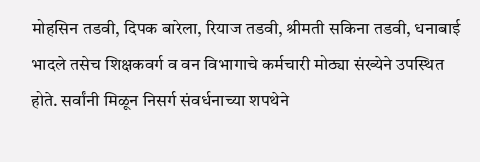मोहसिन तडवी, दिपक बारेला, रियाज तडवी, श्रीमती सकिना तडवी, धनाबाई भादले तसेच शिक्षकवर्ग व वन विभागाचे कर्मचारी मोठ्या संख्येने उपस्थित होते. सर्वांनी मिळून निसर्ग संवर्धनाच्या शपथेने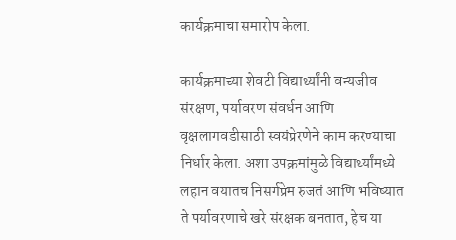कार्यक्रमाचा समारोप केला.

कार्यक्रमाच्या शेवटी विद्यार्थ्यांनी वन्यजीव संरक्षण, पर्यावरण संवर्धन आणि वृक्षलागवडीसाठी स्वयंप्रेरणेने काम करण्याचा निर्धार केला. अशा उपक्रमांमुळे विद्यार्थ्यांमध्ये लहान वयातच निसर्गप्रेम रुजतं आणि भविष्यात ते पर्यावरणाचे खरे संरक्षक बनतात, हेच या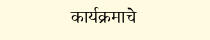कार्यक्रमाचे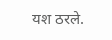यश ठरले.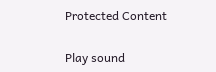Protected Content

Play sound